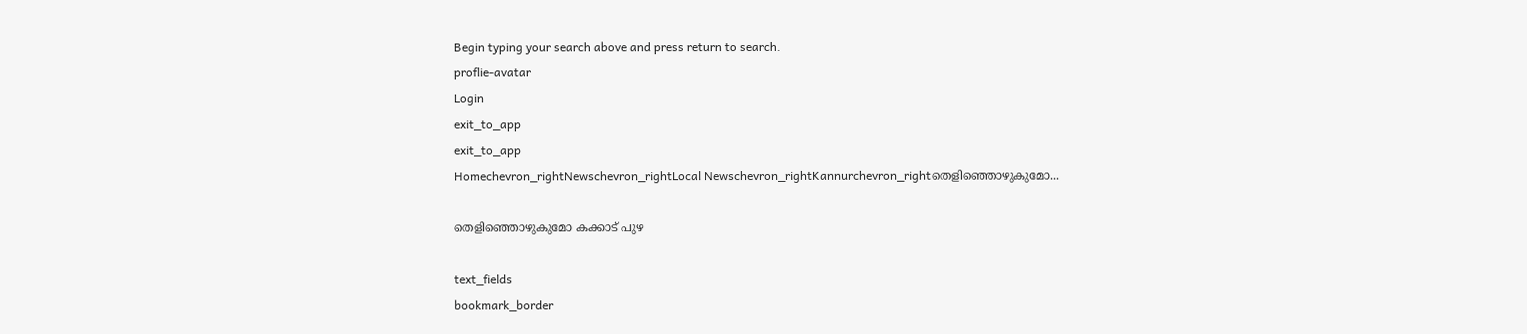Begin typing your search above and press return to search.
proflie-avatar
Login
exit_to_app
exit_to_app
Homechevron_rightNewschevron_rightLocal Newschevron_rightKannurchevron_rightതെളിഞ്ഞൊഴുകുമോ...

തെളിഞ്ഞൊഴുകുമോ കക്കാട് പുഴ

text_fields
bookmark_border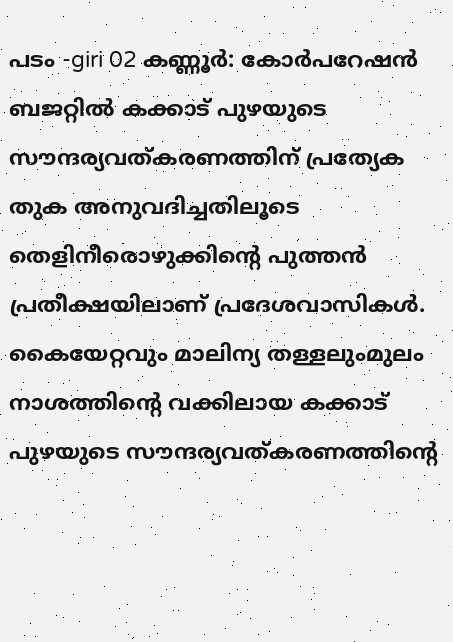പടം -giri 02 കണ്ണൂർ: കോർപറേഷൻ ബജറ്റിൽ കക്കാട് പുഴയുടെ സൗന്ദര്യവത്കരണത്തിന് പ്രത്യേക തുക അനുവദിച്ചതിലൂടെ തെളിനീരൊഴുക്കിന്‍റെ പുത്തൻ പ്രതീക്ഷയിലാണ് പ്രദേശവാസികൾ. കൈയേറ്റവും മാലിന്യ തള്ളലുംമുലം നാശത്തിന്‍റെ വക്കിലായ കക്കാട് പുഴയുടെ സൗന്ദര്യവത്കരണത്തിന്‍റെ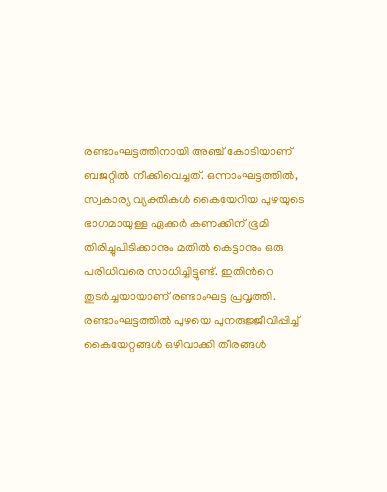രണ്ടാംഘട്ടത്തിനായി അഞ്ച് കോടിയാണ് ബജറ്റിൽ നീക്കിവെച്ചത്. ഒന്നാംഘട്ടത്തിൽ, സ്വകാര്യ വ്യക്തികൾ കൈയേറിയ പുഴയുടെ ഭാഗമായുള്ള ഏക്കർ കണക്കിന് ഭൂമി തിരിച്ചുപിടിക്കാനും മതിൽ കെട്ടാനും ഒരു പരിധിവരെ സാധിച്ചിട്ടുണ്ട്. ഇതിന്‍റെ തുടർച്ചയായാണ് രണ്ടാംഘട്ട പ്രവൃത്തി. രണ്ടാംഘട്ടത്തിൽ പുഴയെ പുനരുജ്ജീവിപ്പിച്ച് കൈയേറ്റങ്ങൾ ഒഴിവാക്കി തീരങ്ങൾ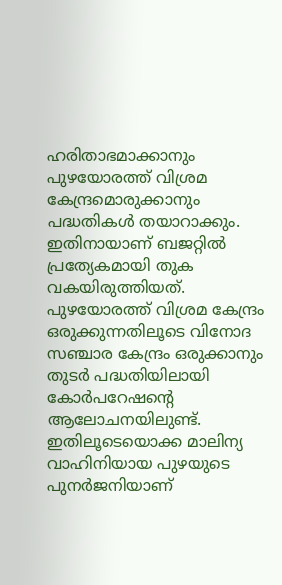ഹരിതാഭമാക്കാനും പുഴയോരത്ത് വിശ്രമ കേന്ദ്രമൊരുക്കാനും പദ്ധതികൾ തയാറാക്കും. ഇതിനായാണ് ബജറ്റിൽ പ്രത്യേകമായി തുക വകയിരുത്തിയത്. പുഴയോരത്ത് വിശ്രമ കേന്ദ്രം ഒരുക്കുന്നതിലൂടെ വിനോദ സഞ്ചാര കേന്ദ്രം ഒരുക്കാനും തുടർ പദ്ധതിയിലായി കോർപറേഷന്‍റെ ആലോചനയിലുണ്ട്. ഇതിലൂടെയൊക്ക മാലിന്യ വാഹിനിയായ പുഴയുടെ പുനർജനിയാണ്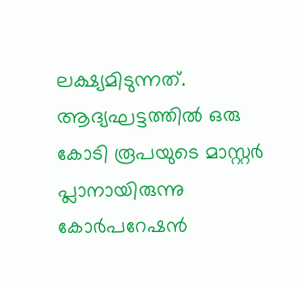ലക്ഷ്യമിടുന്നത്. ആദ്യഘട്ടത്തിൽ ഒരു കോടി രൂപയുടെ മാസ്റ്റർ പ്ലാനായിരുന്നു കോർപറേഷന്‍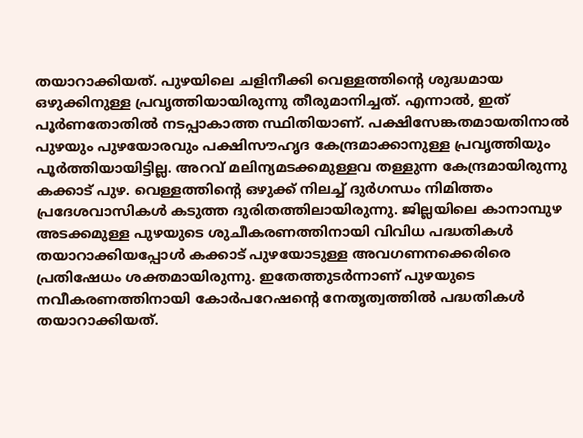തയാറാക്കിയത്. പുഴയിലെ ചളിനീക്കി വെള്ളത്തിന്റെ ശുദ്ധമായ ഒഴുക്കിനുള്ള പ്രവൃത്തിയായിരുന്നു തീരുമാനിച്ചത്. എന്നാൽ, ഇത് പൂർണതോതിൽ നടപ്പാകാത്ത സ്ഥിതിയാണ്. പക്ഷിസേങ്കതമായതിനാൽ പുഴയും പുഴയോരവും പക്ഷിസൗഹൃദ കേന്ദ്രമാക്കാനുള്ള പ്രവൃത്തിയും പൂർത്തിയായിട്ടില്ല. അറവ് മലിന്യമടക്കമുള്ളവ തള്ളുന്ന കേന്ദ്രമായിരുന്നു കക്കാട് പുഴ. വെള്ളത്തിന്റെ ഒഴുക്ക് നിലച്ച് ദുർഗന്ധം നിമിത്തം പ്രദേശവാസികൾ കടുത്ത ദുരിതത്തിലായിരുന്നു. ജില്ലയിലെ കാനാമ്പുഴ അടക്കമുള്ള പുഴയുടെ ശുചീകരണത്തിനായി വിവിധ പദ്ധതികൾ തയാറാക്കിയപ്പോൾ കക്കാട് പുഴയോടുള്ള അവഗണനക്കെരിരെ പ്രതിഷേധം ശക്തമായിരുന്നു. ഇതേത്തുടർന്നാണ് പുഴയുടെ നവീകരണത്തിനായി കോർപറേഷന്‍റെ നേതൃത്വത്തിൽ പദ്ധതികൾ തയാറാക്കിയത്.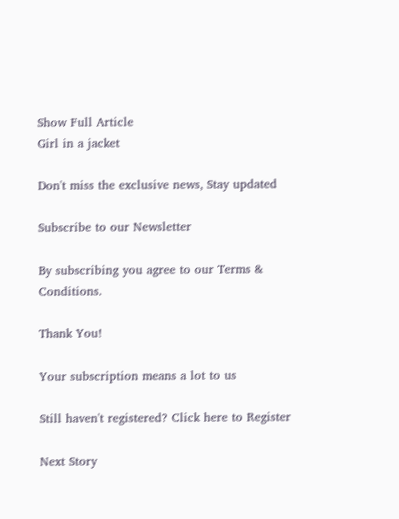Show Full Article
Girl in a jacket

Don't miss the exclusive news, Stay updated

Subscribe to our Newsletter

By subscribing you agree to our Terms & Conditions.

Thank You!

Your subscription means a lot to us

Still haven't registered? Click here to Register

Next Story